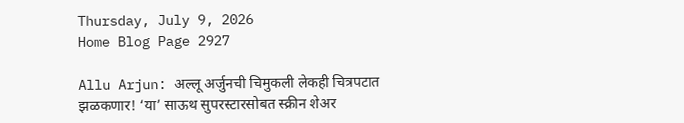Thursday, July 9, 2026
Home Blog Page 2927

Allu Arjun: अल्लू अर्जुनची चिमुकली लेकही चित्रपटात झळकणार! ‘या’ साऊथ सुपरस्टारसोबत स्क्रीन शेअर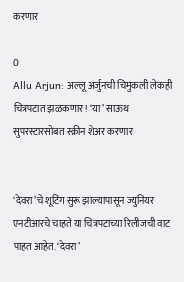करणार

0
Allu Arjun: अल्लू अर्जुनची चिमुकली लेकही चित्रपटात झळकणार! ‘या’ साऊथ सुपरस्टारसोबत स्क्रीन शेअर करणार


‘देवरा’चे शूटिंग सुरू झाल्यापासून ज्युनियर एनटीआरचे चाहते या चित्रपटाच्या रिलीजची वाट पाहत आहेत. ‘देवरा’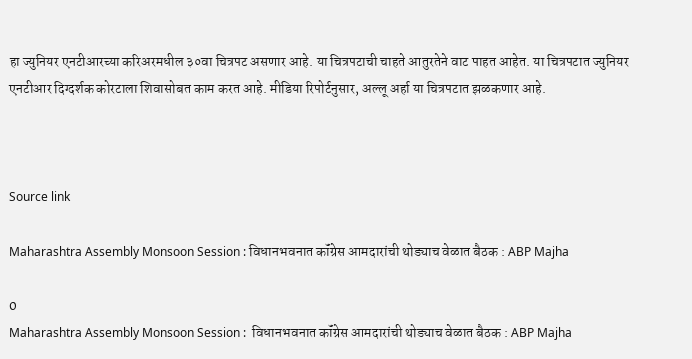हा ज्युनियर एनटीआरच्या करिअरमधील ३०वा चित्रपट असणार आहे. या चित्रपटाची चाहते आतुरतेने वाट पाहत आहेत. या चित्रपटात ज्युनियर एनटीआर दिग्दर्शक कोरटाला शिवासोबत काम करत आहे. मीडिया रिपोर्टनुसार, अल्लू अर्हा या चित्रपटात झळकणार आहे.



Source link

Maharashtra Assembly Monsoon Session : विधानभवनात कॉंग्रेस आमदारांची थोड्याच वेळात बैठक : ABP Majha

0
Maharashtra Assembly Monsoon Session :  विधानभवनात कॉंग्रेस आमदारांची थोड्याच वेळात बैठक : ABP Majha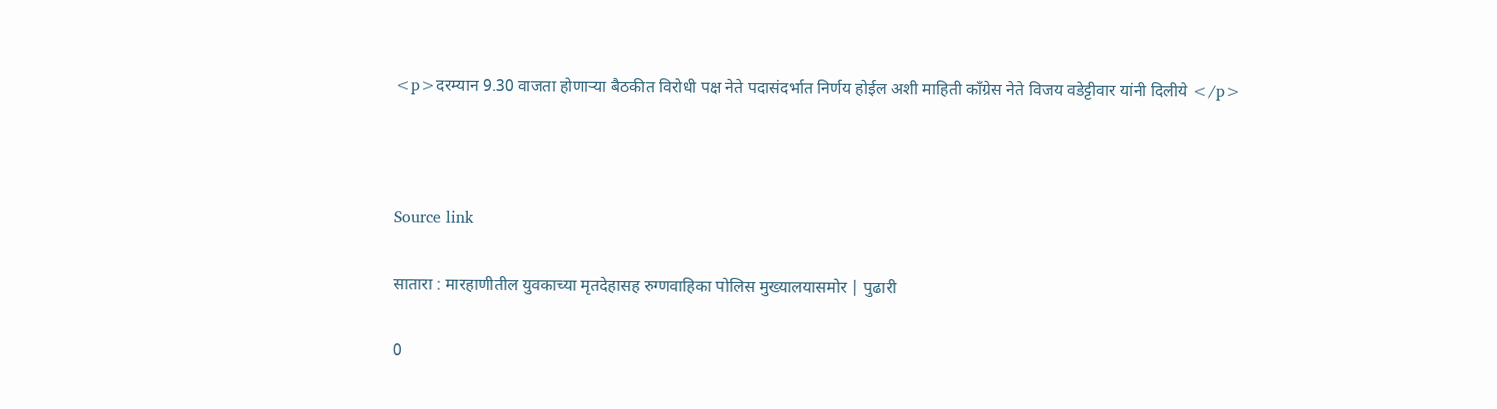<p>दरम्यान 9.30 वाजता होणाऱ्या बैठकीत विरोधी पक्ष नेते पदासंदर्भात निर्णय होईल अशी माहिती काँग्रेस नेते विजय वडेट्टीवार यांनी दिलीये </p>



Source link

सातारा : मारहाणीतील युवकाच्या मृतदेहासह रुग्णवाहिका पोलिस मुख्यालयासमोर | पुढारी

0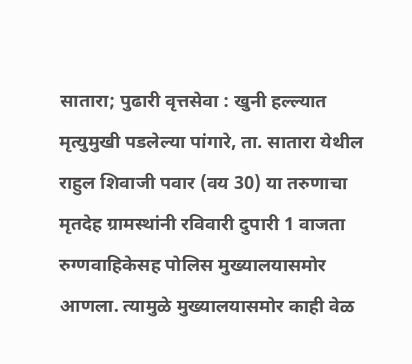सातारा; पुढारी वृत्तसेवा : खुनी हल्ल्यात मृत्युमुखी पडलेल्या पांगारे, ता. सातारा येथील राहुल शिवाजी पवार (वय 30) या तरुणाचा मृतदेह ग्रामस्थांनी रविवारी दुपारी 1 वाजता रुग्णवाहिकेसह पोलिस मुख्यालयासमोर आणला. त्यामुळे मुख्यालयासमोर काही वेळ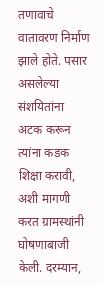तणावाचे वातावरण निर्माण झाले होते. पसार असलेल्या संशयितांना अटक करून त्यांना कडक शिक्षा करावी, अशी मागणी करत ग्रामस्थांनी घोषणाबाजी केली. दरम्यान,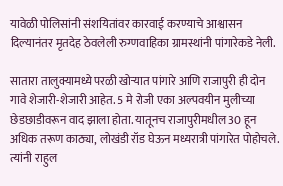यावेळी पोलिसांनी संशयितांवर कारवाई करण्याचे आश्वासन दिल्यानंतर मृतदेह ठेवलेली रुग्णवाहिका ग्रामस्थांनी पांगारेकडे नेली.

सातारा तालुक्यामध्ये परळी खोर्‍यात पांगारे आणि राजापुरी ही दोन गावे शेजारी-शेजारी आहेत. 5 मे रोजी एका अल्पवयीन मुलीच्या छेडछाडीवरून वाद झाला होता. यातूनच राजापुरीमधील 30 हून अधिक तरूण काठ्या, लोखंडी रॉड घेऊन मध्यरात्री पांगारेत पोहोचले. त्यांनी राहुल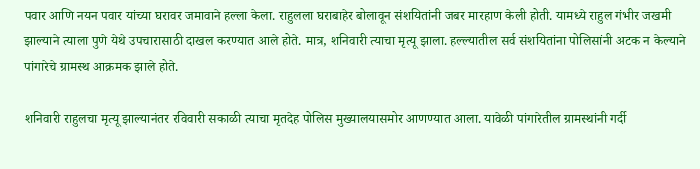पवार आणि नयन पवार यांच्या घरावर जमावाने हल्ला केला. राहुलला घराबाहेर बोलावून संशयितांनी जबर मारहाण केली होती. यामध्ये राहुल गंभीर जखमी झाल्याने त्याला पुणे येथे उपचारासाठी दाखल करण्यात आले होते. मात्र, शनिवारी त्याचा मृत्यू झाला. हल्ल्यातील सर्व संशयितांना पोलिसांनी अटक न केल्याने पांगारेचे ग्रामस्थ आक्रमक झाले होते.

शनिवारी राहुलचा मृत्यू झाल्यानंतर रविवारी सकाळी त्याचा मृतदेह पोलिस मुख्यालयासमोर आणण्यात आला. यावेळी पांगारेतील ग्रामस्थांनी गर्दी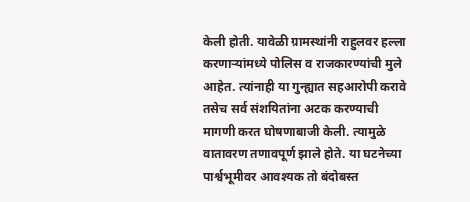केली होती. यावेळी ग्रामस्थांनी राहुलवर हल्ला करणार्‍यांमध्ये पोलिस व राजकारण्यांची मुले आहेत. त्यांनाही या गुन्ह्यात सहआरोपी करावे तसेच सर्व संशयितांना अटक करण्याची मागणी करत घोषणाबाजी केली. त्यामुळे वातावरण तणावपूर्ण झाले होते. या घटनेच्या पार्श्वभूमीवर आवश्यक तो बंदोबस्त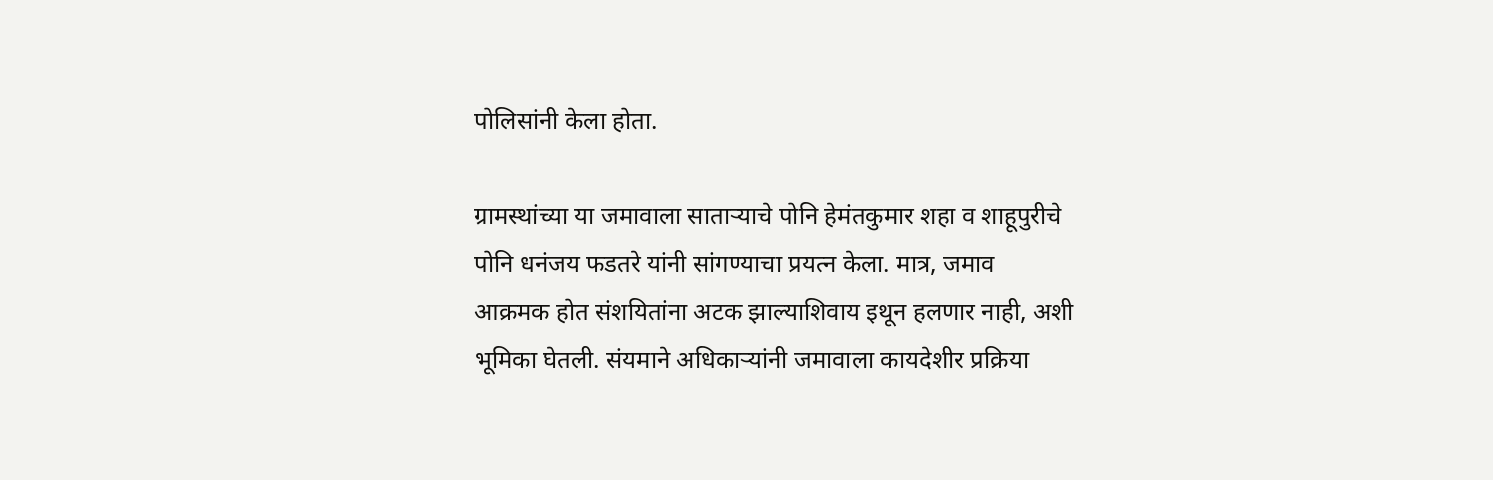पोलिसांनी केला होता.

ग्रामस्थांच्या या जमावाला सातार्‍याचे पोनि हेमंतकुमार शहा व शाहूपुरीचे पोनि धनंजय फडतरे यांनी सांगण्याचा प्रयत्न केला. मात्र, जमाव आक्रमक होत संशयितांना अटक झाल्याशिवाय इथून हलणार नाही, अशी भूमिका घेतली. संयमाने अधिकार्‍यांनी जमावाला कायदेशीर प्रक्रिया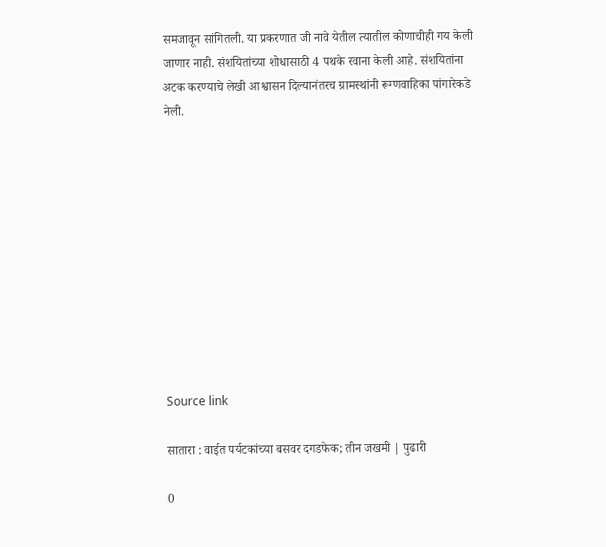समजावून सांगितली. या प्रकरणात जी नावे येतील त्यातील कोणाचीही गय केली जाणार नाही. संशयितांच्या शोधासाठी 4 पथके रवाना केली आहे. संशयितांना अटक करण्याचे लेखी आश्वासन दिल्यानंतरच ग्रामस्थांनी रूग्णवाहिका पांगारेकडे नेली.











Source link

सातारा : वाईत पर्यटकांच्या बसवर दगडफेक; तीन जखमी | पुढारी

0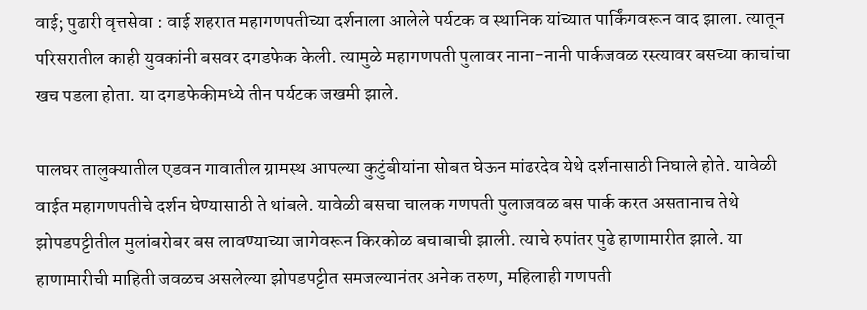वाई; पुढारी वृत्तसेवा : वाई शहरात महागणपतीच्या दर्शनाला आलेले पर्यटक व स्थानिक यांच्यात पार्किंगवरून वाद झाला. त्यातून परिसरातील काही युवकांनी बसवर दगडफेक केली. त्यामुळे महागणपती पुलावर नाना-नानी पार्कजवळ रस्त्यावर बसच्या काचांचा खच पडला होता. या दगडफेकीमध्ये तीन पर्यटक जखमी झाले.

पालघर तालुक्यातील एडवन गावातील ग्रामस्थ आपल्या कुटुंबीयांना सोबत घेऊन मांढरदेव येथे दर्शनासाठी निघाले होते. यावेळी वाईत महागणपतीचे दर्शन घेण्यासाठी ते थांबले. यावेळी बसचा चालक गणपती पुलाजवळ बस पार्क करत असतानाच तेथे झोपडपट्टीतील मुलांबरोबर बस लावण्याच्या जागेवरून किरकोळ बचाबाची झाली. त्याचे रुपांतर पुढे हाणामारीत झाले. या हाणामारीची माहिती जवळच असलेल्या झोपडपट्टीत समजल्यानंतर अनेक तरुण, महिलाही गणपती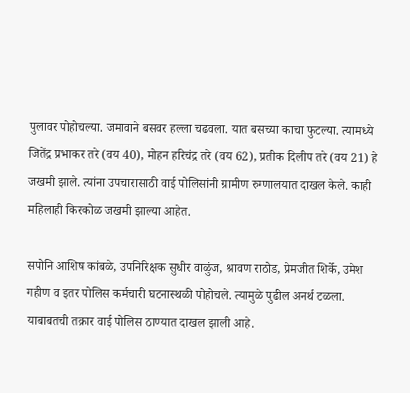पुलावर पोहोचल्या. जमावाने बसवर हल्ला चढवला. यात बसच्या काचा फुटल्या. त्यामध्ये जितेंद्र प्रभाकर तरे (वय 40), मोहन हरिचंद्र तरे (वय 62), प्रतीक दिलीप तरे (वय 21) हे जखमी झाले. त्यांना उपचारासाठी वाई पोलिसांनी ग्रामीण रुग्णालयात दाखल केले. काही महिलाही किरकोळ जखमी झाल्या आहेत.

सपोनि आशिष कांबळे, उपनिरिक्षक सुधीर वाळुंज, श्रावण राठोड, प्रेमजीत शिर्के, उमेश गहीण व इतर पोलिस कर्मचारी घटनास्थळी पोहोचले. त्यामुळे पुढील अनर्थ टळला. याबाबतची तक्रार वाई पोलिस ठाण्यात दाखल झाली आहे.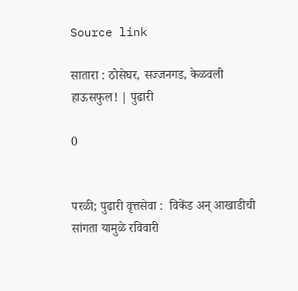Source link

सातारा : ठोसेघर, सज्जनगड, केळवली हाऊसफुल! | पुढारी

0


परळी; पुढारी वृत्तसेवा :  विकेंड अन् आखाडीची सांगता यामुळे रविवारी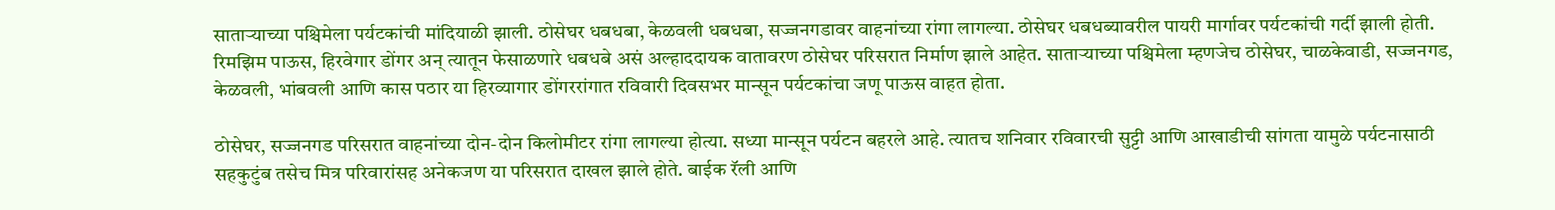सातार्‍याच्या पश्चिमेला पर्यटकांची मांदियाळी झाली. ठोसेघर धबधबा, केळवली धबधबा, सज्जनगडावर वाहनांच्या रांगा लागल्या. ठोसेघर धबधब्यावरील पायरी मार्गावर पर्यटकांची गर्दी झाली होती.
रिमझिम पाऊस, हिरवेगार डोंगर अन् त्यातून फेसाळणारे धबधबे असं अल्हाददायक वातावरण ठोसेघर परिसरात निर्माण झाले आहेत. सातार्‍याच्या पश्चिमेला म्हणजेच ठोसेघर, चाळकेवाडी, सज्जनगड, केळवली, भांबवली आणि कास पठार या हिरव्यागार डोंगररांगात रविवारी दिवसभर मान्सून पर्यटकांचा जणू पाऊस वाहत होता.

ठोसेघर, सज्जनगड परिसरात वाहनांच्या दोन-दोन किलोमीटर रांगा लागल्या होत्या. सध्या मान्सून पर्यटन बहरले आहे. त्यातच शनिवार रविवारची सुट्टी आणि आखाडीची सांगता यामुळे पर्यटनासाठी सहकुटुंब तसेच मित्र परिवारांसह अनेकजण या परिसरात दाखल झाले होते. बाईक रॅली आणि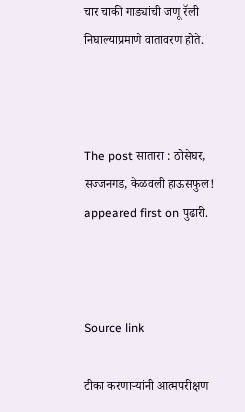चार चाकी गाड्यांची जणू रॅली निघाल्याप्रमाणे वातावरण होते.



The post सातारा : ठोसेघर, सज्जनगड, केळवली हाऊसफुल! appeared first on पुढारी.



Source link

टीका करणार्‍यांनी आत्मपरीक्षण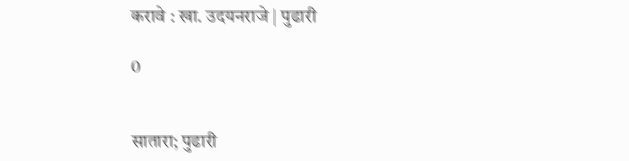करावे : खा. उदयनराजे | पुढारी

0


सातारा; पुढारी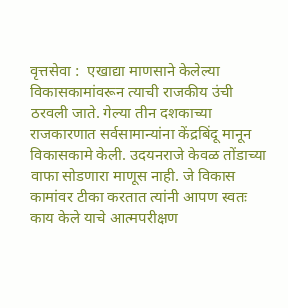वृत्तसेवा :  एखाद्या माणसाने केलेल्या विकासकामांवरून त्याची राजकीय उंची ठरवली जाते. गेल्या तीन दशकाच्या राजकारणात सर्वसामान्यांना केंद्रबिंदू मानून विकासकामे केली. उदयनराजे केवळ तोंडाच्या वाफा सोडणारा माणूस नाही. जे विकास कामांवर टीका करतात त्यांनी आपण स्वतः काय केले याचे आत्मपरीक्षण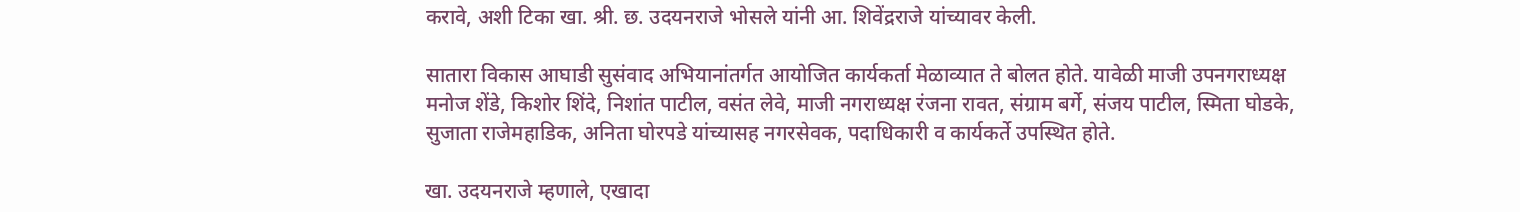करावे, अशी टिका खा. श्री. छ. उदयनराजे भोसले यांनी आ. शिवेंद्रराजे यांच्यावर केली.

सातारा विकास आघाडी सुसंवाद अभियानांतर्गत आयोजित कार्यकर्ता मेळाव्यात ते बोलत होते. यावेळी माजी उपनगराध्यक्ष मनोज शेंडे, किशोर शिंदे, निशांत पाटील, वसंत लेवे, माजी नगराध्यक्ष रंजना रावत, संग्राम बर्गे, संजय पाटील, स्मिता घोडके, सुजाता राजेमहाडिक, अनिता घोरपडे यांच्यासह नगरसेवक, पदाधिकारी व कार्यकर्ते उपस्थित होते.

खा. उदयनराजे म्हणाले, एखादा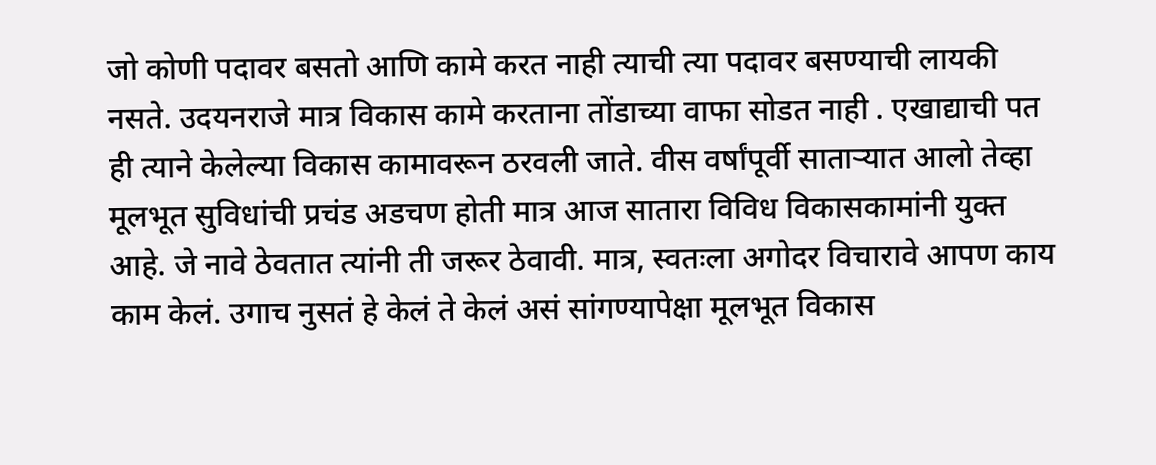जो कोणी पदावर बसतो आणि कामे करत नाही त्याची त्या पदावर बसण्याची लायकी नसते. उदयनराजे मात्र विकास कामे करताना तोंडाच्या वाफा सोडत नाही . एखाद्याची पत ही त्याने केलेल्या विकास कामावरून ठरवली जाते. वीस वर्षांपूर्वी सातार्‍यात आलो तेव्हा मूलभूत सुविधांची प्रचंड अडचण होती मात्र आज सातारा विविध विकासकामांनी युक्त आहे. जे नावे ठेवतात त्यांनी ती जरूर ठेवावी. मात्र, स्वतःला अगोदर विचारावे आपण काय काम केलं. उगाच नुसतं हे केलं ते केलं असं सांगण्यापेक्षा मूलभूत विकास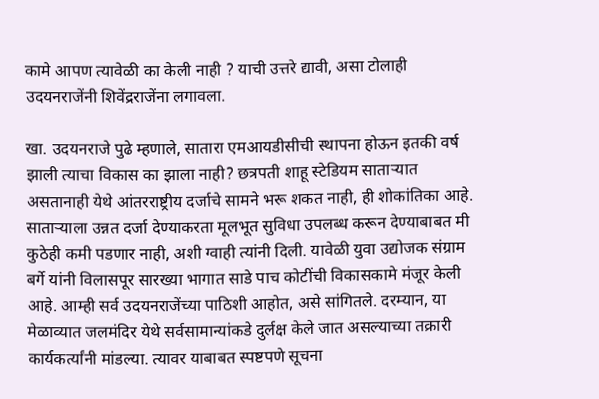कामे आपण त्यावेळी का केली नाही ? याची उत्तरे द्यावी, असा टोलाही उदयनराजेंनी शिवेंद्रराजेंना लगावला.

खा. उदयनराजे पुढे म्हणाले, सातारा एमआयडीसीची स्थापना होऊन इतकी वर्ष झाली त्याचा विकास का झाला नाही? छत्रपती शाहू स्टेडियम सातार्‍यात असतानाही येथे आंतरराष्ट्रीय दर्जाचे सामने भरू शकत नाही, ही शोकांतिका आहे. सातार्‍याला उन्नत दर्जा देण्याकरता मूलभूत सुविधा उपलब्ध करून देण्याबाबत मी कुठेही कमी पडणार नाही, अशी ग्वाही त्यांनी दिली. यावेळी युवा उद्योजक संग्राम बर्गे यांनी विलासपूर सारख्या भागात साडे पाच कोटींची विकासकामे मंजूर केली आहे. आम्ही सर्व उदयनराजेंच्या पाठिशी आहोत, असे सांगितले. दरम्यान, या मेळाव्यात जलमंदिर येथे सर्वसामान्यांकडे दुर्लक्ष केले जात असल्याच्या तक्रारी कार्यकर्त्यांनी मांडल्या. त्यावर याबाबत स्पष्टपणे सूचना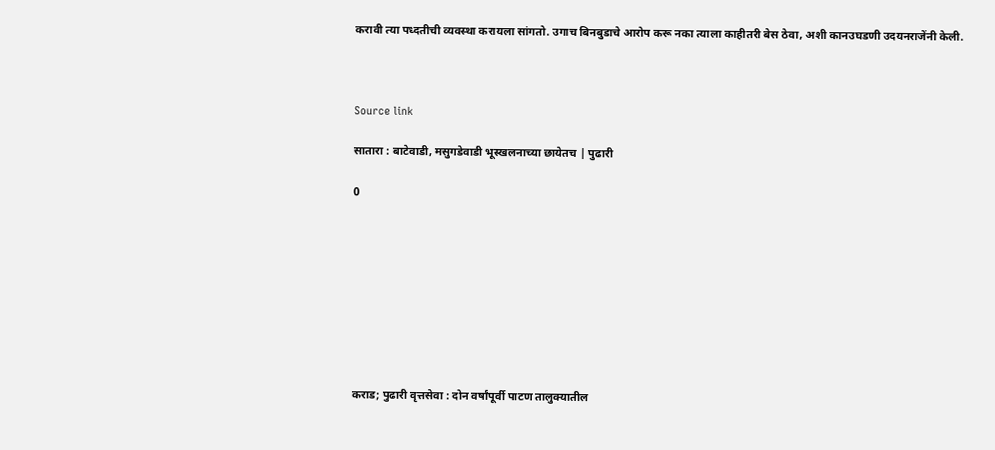करावी त्या पध्दतीची व्यवस्था करायला सांगतो. उगाच बिनबुडाचे आरोप करू नका त्याला काहीतरी बेस ठेवा, अशी कानउघडणी उदयनराजेंनी केली.



Source link

सातारा : बाटेवाडी, मसुगडेवाडी भूस्खलनाच्या छायेतच | पुढारी

0









कराड; पुढारी वृत्तसेवा : दोन वर्षांपूर्वी पाटण तालुक्यातील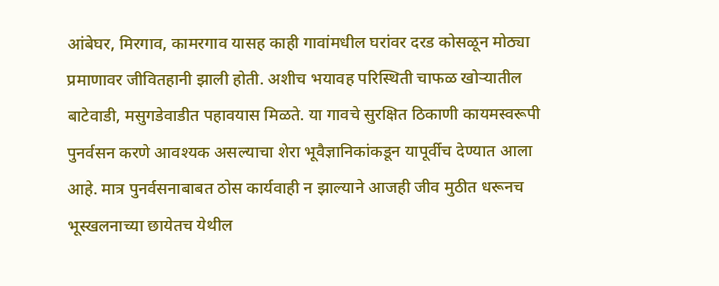आंबेघर, मिरगाव, कामरगाव यासह काही गावांमधील घरांवर दरड कोसळून मोठ्या प्रमाणावर जीवितहानी झाली होती. अशीच भयावह परिस्थिती चाफळ खोर्‍यातील बाटेवाडी, मसुगडेवाडीत पहावयास मिळते. या गावचे सुरक्षित ठिकाणी कायमस्वरूपी पुनर्वसन करणे आवश्यक असल्याचा शेरा भूवैज्ञानिकांकडून यापूर्वीच देण्यात आला आहे. मात्र पुनर्वसनाबाबत ठोस कार्यवाही न झाल्याने आजही जीव मुठीत धरूनच भूस्खलनाच्या छायेतच येथील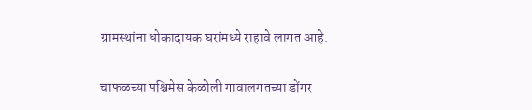ग्रामस्थांना धोकादायक घरांमध्ये राहावे लागत आहे.

चाफळच्या पश्चिमेस केळोली गावालगतच्या डोंगर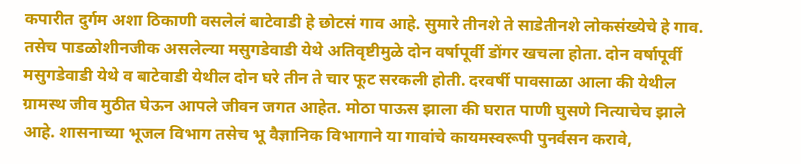कपारीत दुर्गम अशा ठिकाणी वसलेलं बाटेवाडी हे छोटसं गाव आहे. सुमारे तीनशे ते साडेतीनशे लोकसंख्येचे हे गाव. तसेच पाडळोशीनजीक असलेल्या मसुगडेवाडी येथे अतिवृष्टीमुळे दोन वर्षापूर्वी डोंगर खचला होता. दोन वर्षापूर्वी मसुगडेवाडी येथे व बाटेवाडी येथील दोन घरे तीन ते चार फूट सरकली होती. दरवर्षी पावसाळा आला की येथील ग्रामस्थ जीव मुठीत घेऊन आपले जीवन जगत आहेत. मोठा पाऊस झाला की घरात पाणी घुसणे नित्याचेच झाले आहे. शासनाच्या भूजल विभाग तसेच भू वैज्ञानिक विभागाने या गावांचे कायमस्वरूपी पुनर्वसन करावे,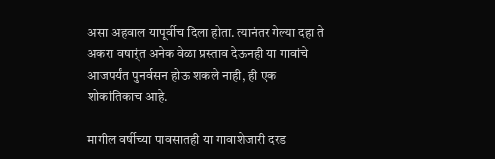असा अहवाल यापूर्वीच दिला होता. त्यानंतर गेल्या दहा ते अकरा वषार्ंत अनेक वेळा प्रस्ताव देऊनही या गावांचे आजपर्यंत पुनर्वसन होऊ शकले नाही, ही एक शोकांतिकाच आहे.

मागील वर्षीच्या पावसातही या गावाशेजारी दरड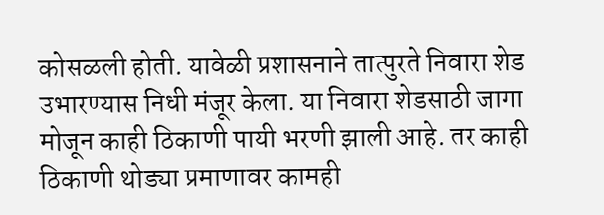कोसळली होती. यावेळी प्रशासनाने तात्पुरते निवारा शेड उभारण्यास निधी मंजूर केला. या निवारा शेडसाठी जागा मोजून काही ठिकाणी पायी भरणी झाली आहे. तर काही ठिकाणी थोड्या प्रमाणावर कामही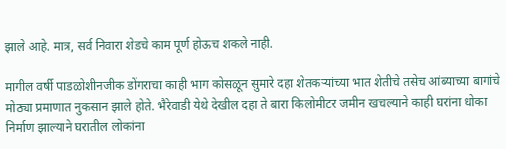झाले आहे. मात्र, सर्व निवारा शेडचे काम पूर्ण होऊच शकले नाही.

मागील वर्षी पाडळोशीनजीक डोंगराचा काही भाग कोसळून सुमारे दहा शेतकर्‍यांच्या भात शेतीचे तसेच आंब्याच्या बागांचे मोठ्या प्रमाणात नुकसान झाले होते. भैरेवाडी येथे देखील दहा ते बारा किलोमीटर जमीन खचल्याने काही घरांना धोका निर्माण झाल्याने घरातील लोकांना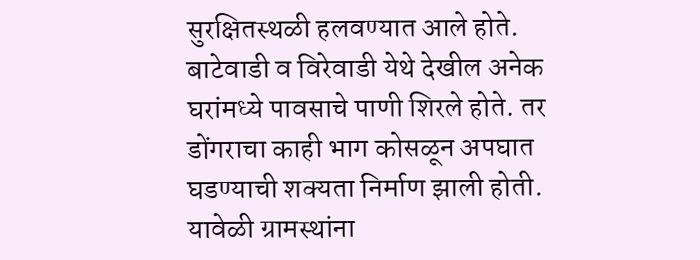सुरक्षितस्थळी हलवण्यात आले होते. बाटेवाडी व विरेवाडी येथे देखील अनेक घरांमध्ये पावसाचे पाणी शिरले होते. तर डोंगराचा काही भाग कोसळून अपघात घडण्याची शक्यता निर्माण झाली होती. यावेळी ग्रामस्थांना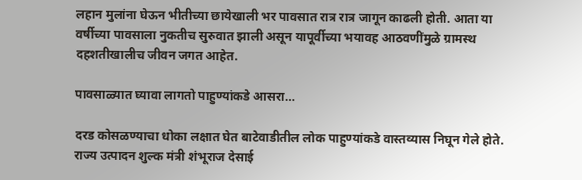लहान मुलांना घेऊन भीतीच्या छायेखाली भर पावसात रात्र रात्र जागून काढली होती. आता या वर्षीच्या पावसाला नुकतीच सुरुवात झाली असून यापूर्वीच्या भयावह आठवणींमुळे ग्रामस्थ दहशतीखालीच जीवन जगत आहेत.

पावसाळ्यात घ्यावा लागतो पाहुण्यांकडे आसरा…

दरड कोसळण्याचा धोका लक्षात घेत बाटेवाडीतील लोक पाहुण्यांकडे वास्तव्यास निघून गेले होते. राज्य उत्पादन शुल्क मंत्री शंभूराज देसाई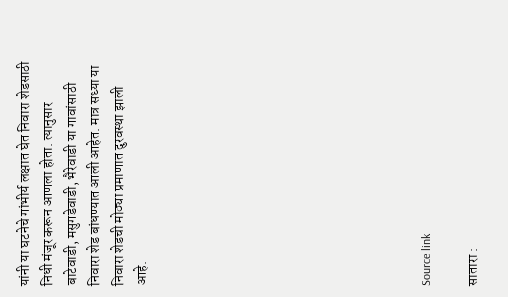यांनी या घटनेचे गांभीर्य लक्षात घेत निवारा शेडसाठी निधी मंजूर करून आणला होता. त्यानुसार बाटेवाडी, मसुगडेवाडी, भैरेवाडी या गावांसाठी निवारा शेड बांधण्यात आली आहेत. मात्र सध्या या निवारा शेडची मोठ्या प्रमाणात दुरवस्था झाली आहे.











Source link

सातारा :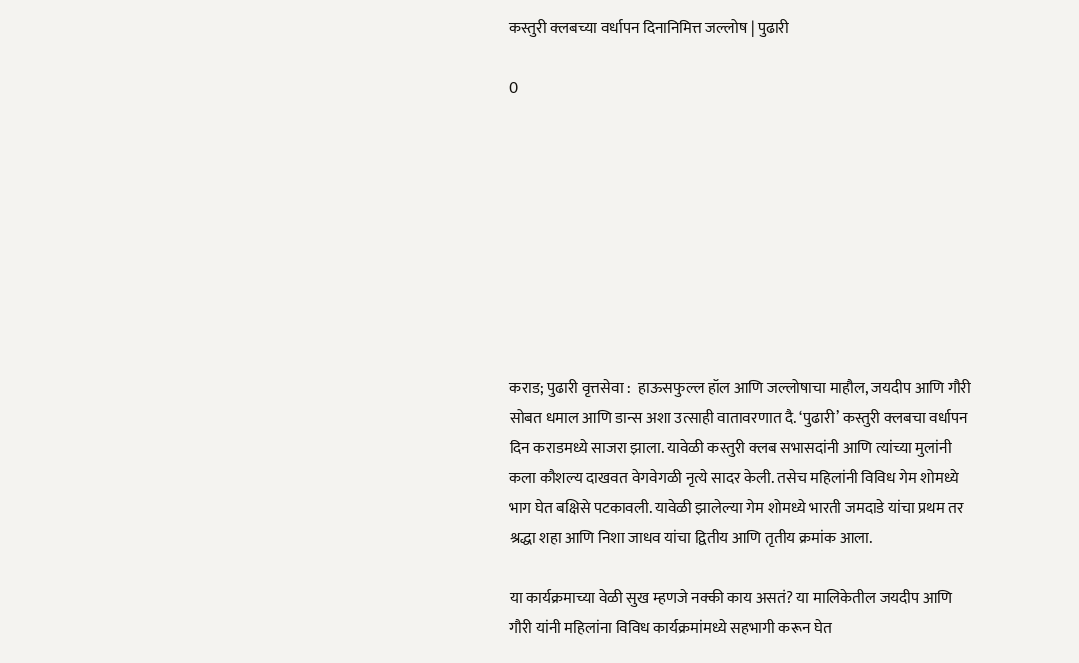कस्तुरी क्लबच्या वर्धापन दिनानिमित्त जल्लोष | पुढारी

0









कराड; पुढारी वृत्तसेवा :  हाऊसफुल्ल हॉल आणि जल्लोषाचा माहौल, जयदीप आणि गौरी सोबत धमाल आणि डान्स अशा उत्साही वातावरणात दै. ‘पुढारी’ कस्तुरी क्लबचा वर्धापन दिन कराडमध्ये साजरा झाला. यावेळी कस्तुरी क्लब सभासदांनी आणि त्यांच्या मुलांनी कला कौशल्य दाखवत वेगवेगळी नृत्ये सादर केली. तसेच महिलांनी विविध गेम शोमध्ये भाग घेत बक्षिसे पटकावली. यावेळी झालेल्या गेम शोमध्ये भारती जमदाडे यांचा प्रथम तर श्रद्धा शहा आणि निशा जाधव यांचा द्वितीय आणि तृतीय क्रमांक आला.

या कार्यक्रमाच्या वेळी सुख म्हणजे नक्की काय असतं? या मालिकेतील जयदीप आणि गौरी यांनी महिलांना विविध कार्यक्रमांमध्ये सहभागी करून घेत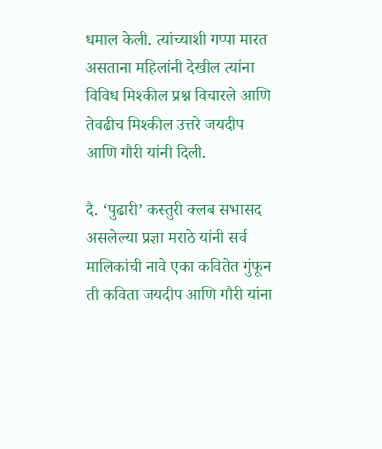धमाल केली. त्यांच्याशी गप्पा मारत असताना महिलांनी देखील त्यांना विविध मिश्कील प्रश्न विचारले आणि तेवढीच मिश्कील उत्तरे जयदीप आणि गौरी यांनी दिली.

दै. ‘पुढारी’ कस्तुरी क्लब सभासद असलेल्या प्रज्ञा मराठे यांनी सर्व मालिकांची नावे एका कवितेत गुंफून ती कविता जयदीप आणि गौरी यांना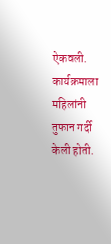ऐकवली. कार्यक्रमाला महिलांनी तुफान गर्दी केली होती.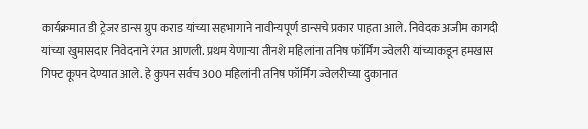कार्यक्रमात डी ट्रेजर डान्स ग्रुप कराड यांच्या सहभागाने नावीन्यपूर्ण डान्सचे प्रकार पाहता आले. निवेदक अजीम कागदी यांच्या खुमासदार निवेदनाने रंगत आणली. प्रथम येणार्‍या तीनशे महिलांना तनिष फॉर्मिंग ज्वेलरी यांच्याकडून हमखास गिफ्ट कूपन देण्यात आले. हे कुपन सर्वच 300 महिलांनी तनिष फॉर्मिंग ज्वेलरीच्या दुकानात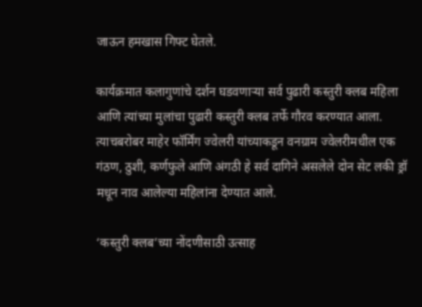जाऊन हमखास गिफ्ट घेतले.

कार्यक्रमात कलागुणांचे दर्शन घडवणार्‍या सर्व पुढारी कस्तुरी क्लब महिला आणि त्यांच्या मुलांचा पुढारी कस्तुरी क्लब तर्फे गौरव करण्यात आला. त्याचबरोबर माहेर फॉर्मिंग ज्वेलरी यांच्याकडून वनग्राम ज्वेलरीमधील एक गंठण, ठुशी, कर्णफुले आणि अंगठी हे सर्व दागिने असलेले दोन सेट लकी ड्रॉ मधून नाव आलेल्या महिलांना देण्यात आले.

‘कस्तुरी क्लब’च्या नोंदणीसाठी उत्साह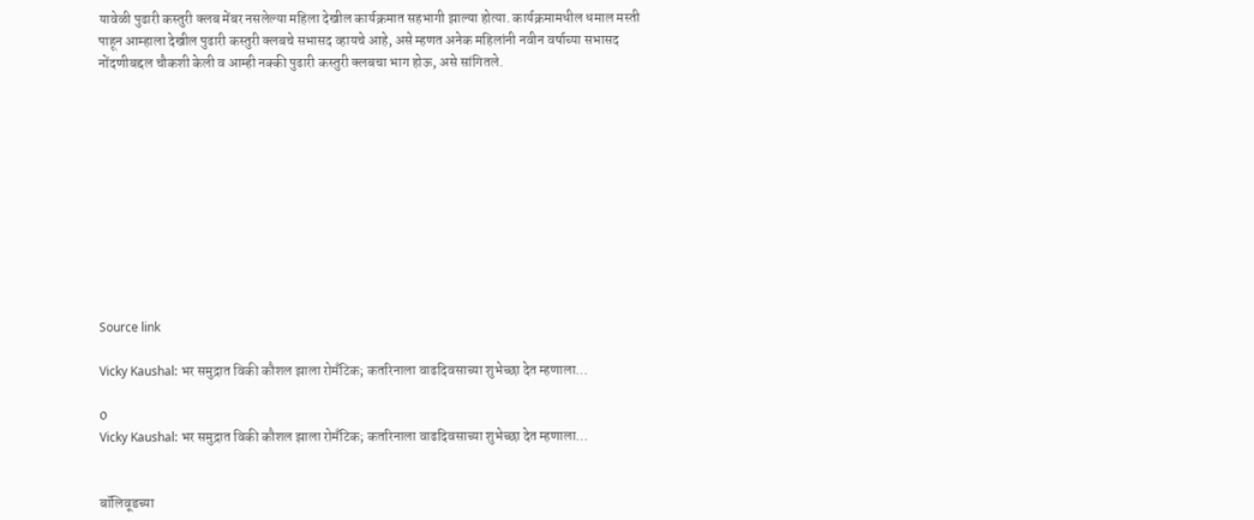यावेळी पुढारी कस्तुरी क्लब मेंबर नसलेल्या महिला देखील कार्यक्रमात सहभागी झाल्या होत्या. कार्यक्रमामधील धमाल मस्ती पाहून आम्हाला देखील पुढारी कस्तुरी क्लबचे सभासद व्हायचे आहे, असे म्हणत अनेक महिलांनी नवीन वर्षाच्या सभासद नोंदणीबद्दल चौकशी केली व आम्ही नक्की पुढारी कस्तुरी क्लबचा भाग होऊ, असे सांगितले.











Source link

Vicky Kaushal: भर समुद्रात विकी कौशल झाला रोमँटिक; कतरिनाला वाढदिवसाच्या शुभेच्छा देत म्हणाला…

0
Vicky Kaushal: भर समुद्रात विकी कौशल झाला रोमँटिक; कतरिनाला वाढदिवसाच्या शुभेच्छा देत म्हणाला…


बॉलिवूडच्या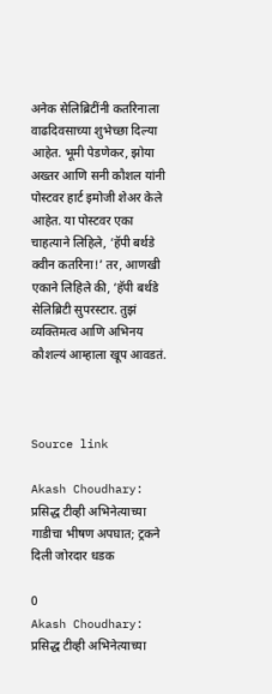अनेक सेलिब्रिटींनी कतरिनाला वाढदिवसाच्या शुभेच्छा दिल्या आहेत. भूमी पेडणेकर, झोया अख्तर आणि सनी कौशल यांनी पोस्टवर हार्ट इमोजी शेअर केले आहेत. या पोस्टवर एका चाहत्याने लिहिले, ‘हॅपी बर्थडे क्वीन कतरिना!’ तर, आणखी एकाने लिहिले की, ‘हॅपी बर्थडे सेलिब्रिटी सुपरस्टार. तुझं व्यक्तिमत्व आणि अभिनय कौशल्यं आम्हाला खूप आवडतं.



Source link

Akash Choudhary: प्रसिद्ध टीव्ही अभिनेत्याच्या गाडीचा भीषण अपघात; ट्रकने दिली जोरदार धडक

0
Akash Choudhary: प्रसिद्ध टीव्ही अभिनेत्याच्या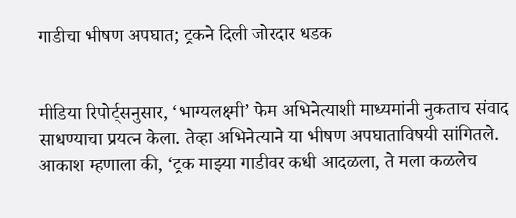गाडीचा भीषण अपघात; ट्रकने दिली जोरदार धडक


मीडिया रिपोर्ट्सनुसार, ‘भाग्यलक्ष्मी’ फेम अभिनेत्याशी माध्यमांनी नुकताच संवाद साधण्याचा प्रयत्न केला. तेव्हा अभिनेत्याने या भीषण अपघाताविषयी सांगितले. आकाश म्हणाला की, ‘ट्रक माझ्या गाडीवर कधी आदळला, ते मला कळलेच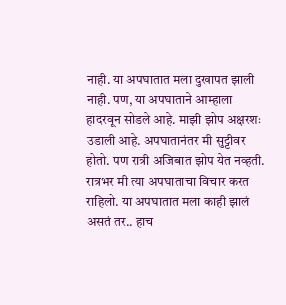नाही. या अपघातात मला दुखापत झाली नाही. पण, या अपघाताने आम्हाला हादरवून सोडले आहे. माझी झोप अक्षरशः उडाली आहे. अपघातानंतर मी सुट्टीवर होतो. पण रात्री अजिबात झोप येत नव्हती. रात्रभर मी त्या अपघाताचा विचार करत राहिलो. या अपघातात मला काही झालं असतं तर.. हाच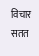विचार सतत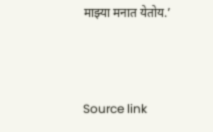माझ्या मनात येतोय.’



Source link